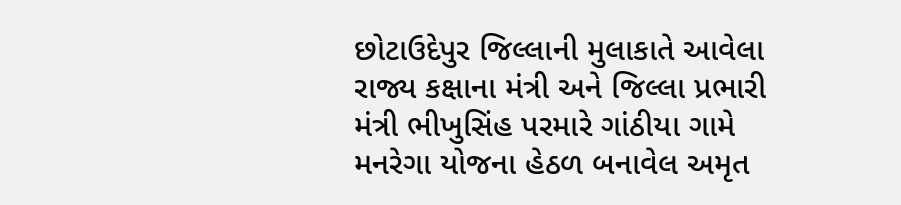છોટાઉદેપુર જિલ્લાની મુલાકાતે આવેલા રાજ્ય કક્ષાના મંત્રી અને જિલ્લા પ્રભારી મંત્રી ભીખુસિંહ પરમારે ગાંઠીયા ગામે મનરેગા યોજના હેઠળ બનાવેલ અમૃત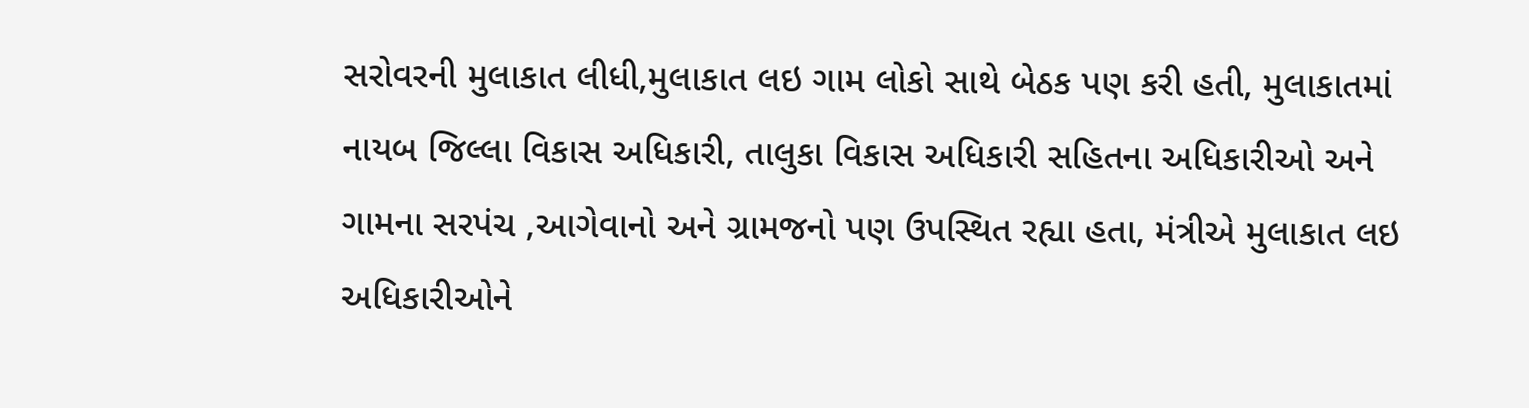સરોવરની મુલાકાત લીધી,મુલાકાત લઇ ગામ લોકો સાથે બેઠક પણ કરી હતી, મુલાકાતમાં નાયબ જિલ્લા વિકાસ અધિકારી, તાલુકા વિકાસ અધિકારી સહિતના અધિકારીઓ અને ગામના સરપંચ ,આગેવાનો અને ગ્રામજનો પણ ઉપસ્થિત રહ્યા હતા, મંત્રીએ મુલાકાત લઇ અધિકારીઓને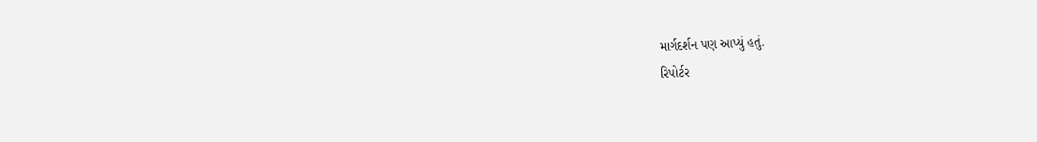માર્ગદર્શન પણ આપ્યું હતું.
રિપોર્ટર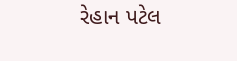રેહાન પટેલ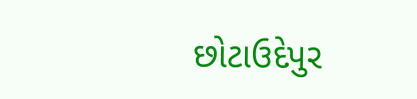છોટાઉદેપુર